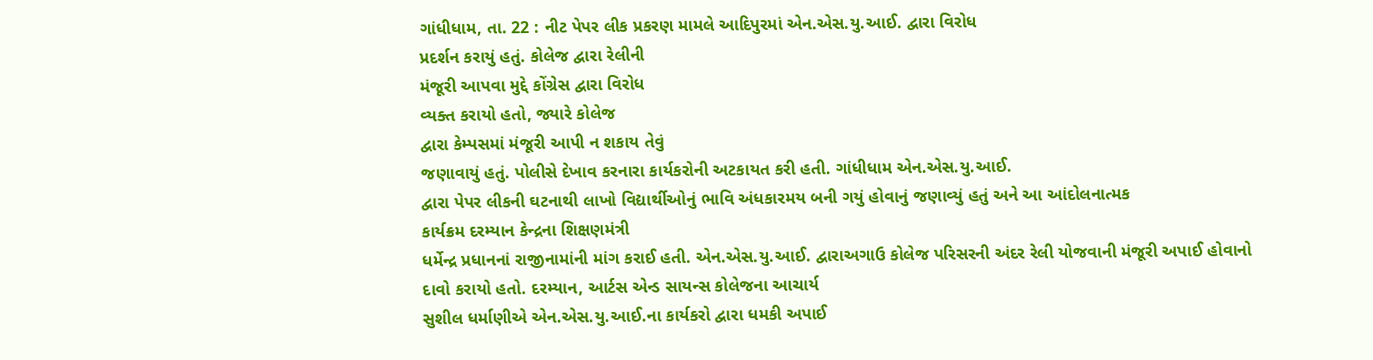ગાંધીધામ, તા. 22 : નીટ પેપર લીક પ્રકરણ મામલે આદિપુરમાં એન.એસ.યુ.આઈ. દ્વારા વિરોધ
પ્રદર્શન કરાયું હતું. કોલેજ દ્વારા રેલીની
મંજૂરી આપવા મુદ્દે કોંગ્રેસ દ્વારા વિરોધ
વ્યક્ત કરાયો હતો, જ્યારે કોલેજ
દ્વારા કેમ્પસમાં મંજૂરી આપી ન શકાય તેવું
જણાવાયું હતું. પોલીસે દેખાવ કરનારા કાર્યકરોની અટકાયત કરી હતી. ગાંધીધામ એન.એસ.યુ.આઈ.
દ્વારા પેપર લીકની ઘટનાથી લાખો વિદ્યાર્થીઓનું ભાવિ અંધકારમય બની ગયું હોવાનું જણાવ્યું હતું અને આ આંદોલનાત્મક
કાર્યક્રમ દરમ્યાન કેન્દ્રના શિક્ષણમંત્રી
ધર્મેન્દ્ર પ્રધાનનાં રાજીનામાંની માંગ કરાઈ હતી. એન.એસ.યુ.આઈ. દ્વારાઅગાઉ કોલેજ પરિસરની અંદર રેલી યોજવાની મંજૂરી અપાઈ હોવાનો
દાવો કરાયો હતો. દરમ્યાન, આર્ટસ એન્ડ સાયન્સ કોલેજના આચાર્ય
સુશીલ ધર્માણીએ એન.એસ.યુ.આઈ.ના કાર્યકરો દ્વારા ધમકી અપાઈ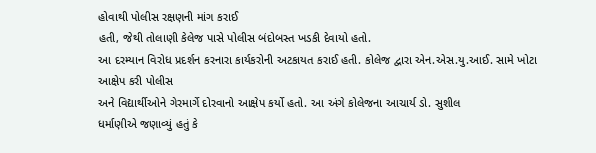હોવાથી પોલીસ રક્ષણની માંગ કરાઈ
હતી, જેથી તોલાણી કેલેજ પાસે પોલીસ બંદોબસ્ત ખડકી દેવાયો હતો.
આ દરમ્યાન વિરોધ પ્રદર્શન કરનારા કાર્યકરોની અટકાયત કરાઈ હતી. કોલેજ દ્વારા એન.એસ.યુ.આઈ. સામે ખોટા આક્ષેપ કરી પોલીસ
અને વિદ્યાર્થીઓને ગેરમાર્ગે દોરવાનો આક્ષેપ કર્યો હતો. આ અંગે કોલેજના આચાર્ય ડો. સુશીલ
ધર્માણીએ જણાવ્યું હતું કે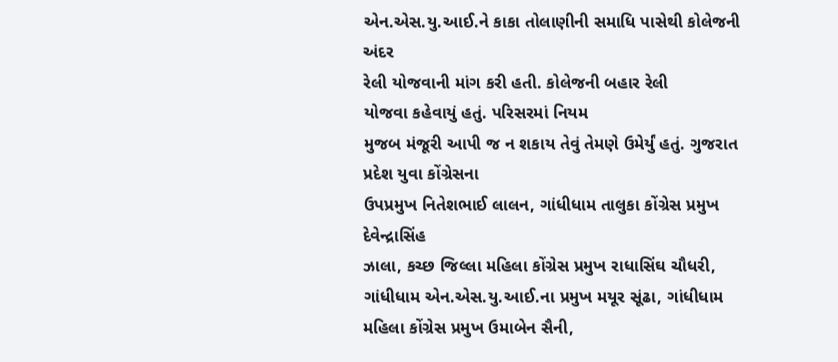એન.એસ.યુ.આઈ.ને કાકા તોલાણીની સમાધિ પાસેથી કોલેજની અંદર
રેલી યોજવાની માંગ કરી હતી. કોલેજની બહાર રેલી
યોજવા કહેવાયું હતું. પરિસરમાં નિયમ
મુજબ મંજૂરી આપી જ ન શકાય તેવું તેમણે ઉમેર્યું હતું. ગુજરાત પ્રદેશ યુવા કોંગ્રેસના
ઉપપ્રમુખ નિતેશભાઈ લાલન, ગાંધીધામ તાલુકા કોંગ્રેસ પ્રમુખ દેવેન્દ્રાસિંહ
ઝાલા, કચ્છ જિલ્લા મહિલા કોંગ્રેસ પ્રમુખ રાધાસિંઘ ચૌધરી,
ગાંધીધામ એન.એસ.યુ.આઈ.ના પ્રમુખ મયૂર સૂંઢા, ગાંધીધામ
મહિલા કોંગ્રેસ પ્રમુખ ઉમાબેન સૈની,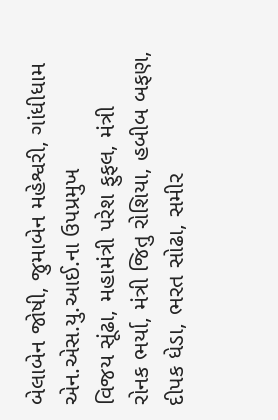બેલાબેન જોષી, જુમાબેન મહેશ્વરી, ગાંધીધામ એન.એસ.યુ.આઈ.ના ઉપપ્રમુખ
વિજય સૂંઢા, મહામંત્રી પરેશ ફુફલ, મંત્રી
રોનક ભર્યા, મંત્રી જિતુ રોશિયા, હબીબ બફણ,
દીપક ધેડા, ભરત સોઢા, સમીર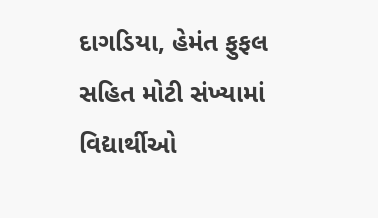દાગડિયા, હેમંત ફુફલ સહિત મોટી સંખ્યામાં વિદ્યાર્થીઓ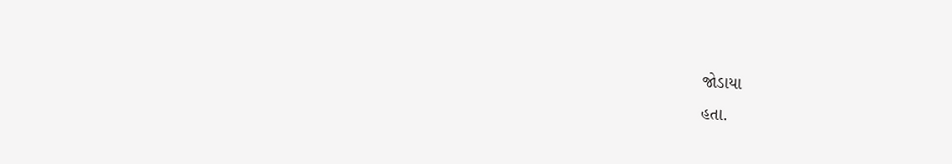જોડાયા
હતા.